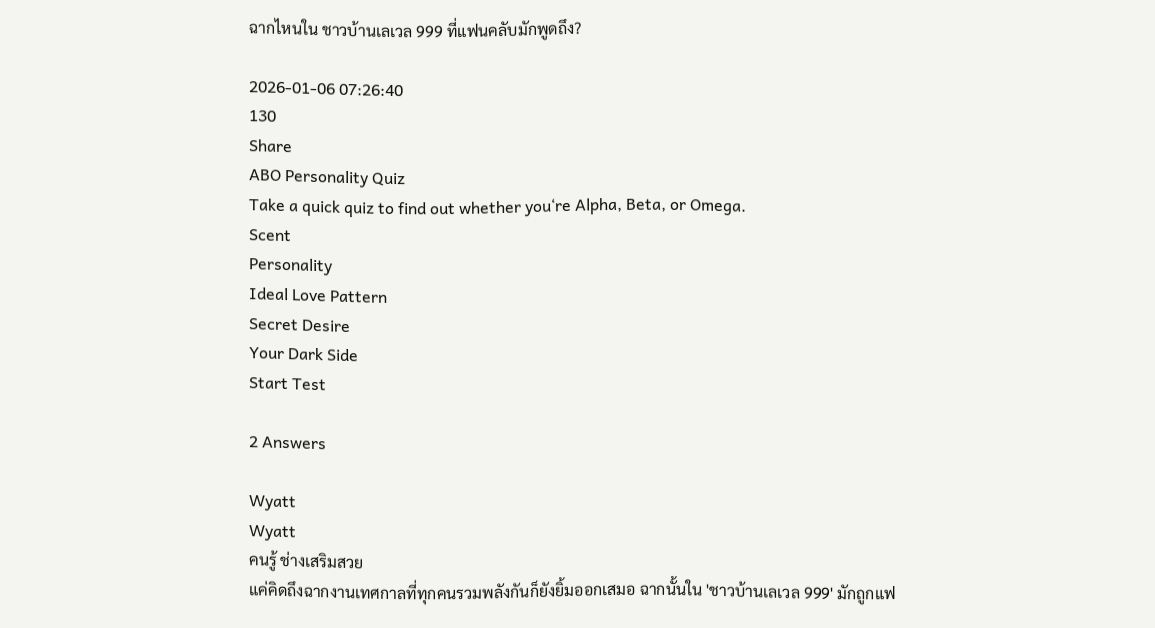ฉากไหนใน ชาวบ้านเลเวล 999 ที่แฟนคลับมักพูดถึง?

2026-01-06 07:26:40
130
Share
ABO Personality Quiz
Take a quick quiz to find out whether you‘re Alpha, Beta, or Omega.
Scent
Personality
Ideal Love Pattern
Secret Desire
Your Dark Side
Start Test

2 Answers

Wyatt
Wyatt
คนรู้ ช่างเสริมสวย
แค่คิดถึงฉากงานเทศกาลที่ทุกคนรวมพลังกันก็ยังยิ้มออกเสมอ ฉากนั้นใน 'ชาวบ้านเลเวล 999' มักถูกแฟ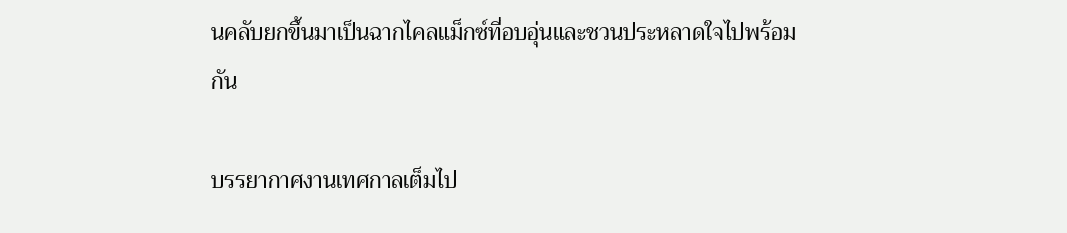นคลับยกขึ้นมาเป็นฉากไคลแม็กซ์ที่อบอุ่นและชวนประหลาดใจไปพร้อมกัน

บรรยากาศงานเทศกาลเต็มไป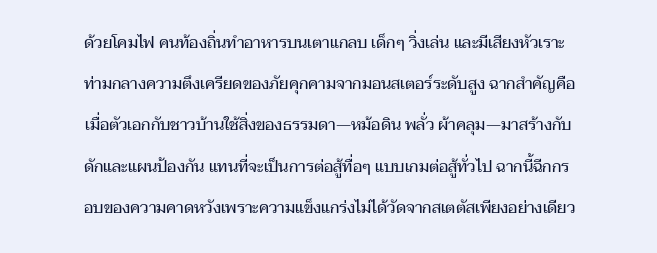ด้วยโคมไฟ คนท้องถิ่นทำอาหารบนเตาแกลบ เด็กๆ วิ่งเล่น และมีเสียงหัวเราะท่ามกลางความตึงเครียดของภัยคุกคามจากมอนสเตอร์ระดับสูง ฉากสำคัญคือเมื่อตัวเอกกับชาวบ้านใช้สิ่งของธรรมดา—หม้อดิน พลั่ว ผ้าคลุม—มาสร้างกับดักและแผนป้องกัน แทนที่จะเป็นการต่อสู้ทื่อๆ แบบเกมต่อสู้ทั่วไป ฉากนี้ฉีกกรอบของความคาดหวังเพราะความแข็งแกร่งไม่ได้วัดจากสเตตัสเพียงอย่างเดียว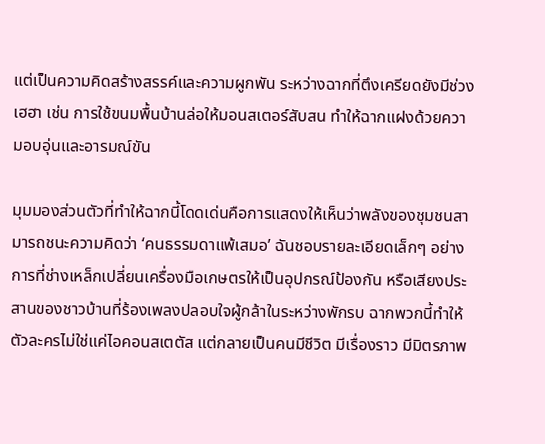แต่เป็นความคิดสร้างสรรค์และความผูกพัน ระหว่างฉากที่ตึงเครียดยังมีช่วงเฮฮา เช่น การใช้ขนมพื้นบ้านล่อให้มอนสเตอร์สับสน ทำให้ฉากแฝงด้วยความอบอุ่นและอารมณ์ขัน

มุมมองส่วนตัวที่ทำให้ฉากนี้โดดเด่นคือการแสดงให้เห็นว่าพลังของชุมชนสามารถชนะความคิดว่า ‘คนธรรมดาแพ้เสมอ’ ฉันชอบรายละเอียดเล็กๆ อย่างการที่ช่างเหล็กเปลี่ยนเครื่องมือเกษตรให้เป็นอุปกรณ์ป้องกัน หรือเสียงประสานของชาวบ้านที่ร้องเพลงปลอบใจผู้กล้าในระหว่างพักรบ ฉากพวกนี้ทำให้ตัวละครไม่ใช่แค่ไอคอนสเตตัส แต่กลายเป็นคนมีชีวิต มีเรื่องราว มีมิตรภาพ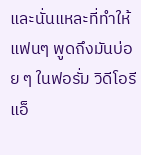และนั่นแหละที่ทำให้แฟนๆ พูดถึงมันบ่อย ๆ ในฟอรั่ม วิดีโอรีแอ็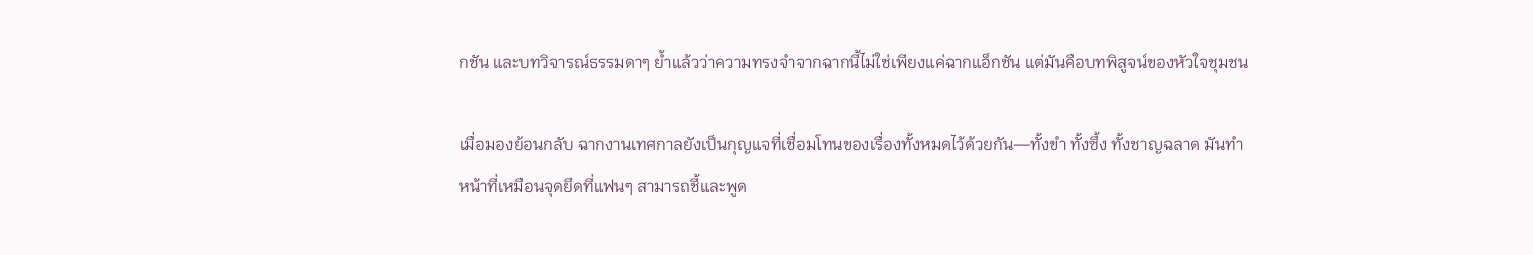กชัน และบทวิจารณ์ธรรมดาๆ ย้ำแล้วว่าความทรงจำจากฉากนี้ไม่ใช่เพียงแค่ฉากแอ็กชัน แต่มันคือบทพิสูจน์ของหัวใจชุมชน

เมื่อมองย้อนกลับ ฉากงานเทศกาลยังเป็นกุญแจที่เชื่อมโทนของเรื่องทั้งหมดไว้ด้วยกัน—ทั้งขำ ทั้งซึ้ง ทั้งชาญฉลาด มันทำหน้าที่เหมือนจุดยึดที่แฟนๆ สามารถชี้และพูด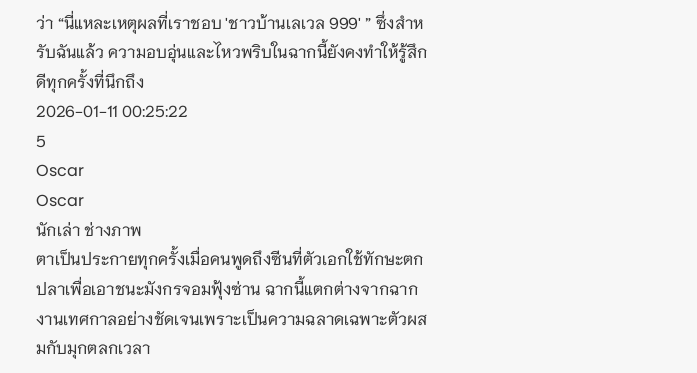ว่า “นี่แหละเหตุผลที่เราชอบ 'ชาวบ้านเลเวล 999' ” ซึ่งสำหรับฉันแล้ว ความอบอุ่นและไหวพริบในฉากนี้ยังคงทำให้รู้สึกดีทุกครั้งที่นึกถึง
2026-01-11 00:25:22
5
Oscar
Oscar
นักเล่า ช่างภาพ
ตาเป็นประกายทุกครั้งเมื่อคนพูดถึงซีนที่ตัวเอกใช้ทักษะตกปลาเพื่อเอาชนะมังกรจอมฟุ้งซ่าน ฉากนี้แตกต่างจากฉากงานเทศกาลอย่างชัดเจนเพราะเป็นความฉลาดเฉพาะตัวผสมกับมุกตลกเวลา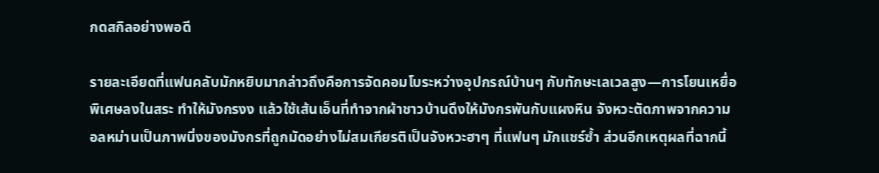กดสกิลอย่างพอดี

รายละเอียดที่แฟนคลับมักหยิบมากล่าวถึงคือการจัดคอมโบระหว่างอุปกรณ์บ้านๆ กับทักษะเลเวลสูง—การโยนเหยื่อพิเศษลงในสระ ทำให้มังกรงง แล้วใช้เส้นเอ็นที่ทำจากผ้าชาวบ้านดึงให้มังกรพันกับแผงหิน จังหวะตัดภาพจากความอลหม่านเป็นภาพนิ่งของมังกรที่ถูกมัดอย่างไม่สมเกียรติเป็นจังหวะฮาๆ ที่แฟนๆ มักแชร์ซ้ำ ส่วนอีกเหตุผลที่ฉากนี้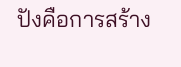ปังคือการสร้าง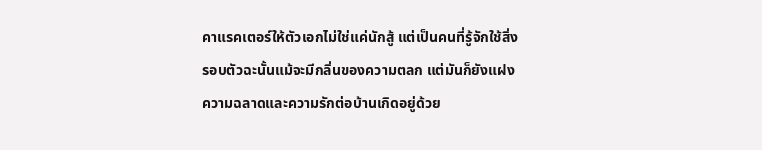คาแรคเตอร์ให้ตัวเอกไม่ใช่แค่นักสู้ แต่เป็นคนที่รู้จักใช้สิ่งรอบตัวฉะนั้นแม้จะมีกลิ่นของความตลก แต่มันก็ยังแฝงความฉลาดและความรักต่อบ้านเกิดอยู่ด้วย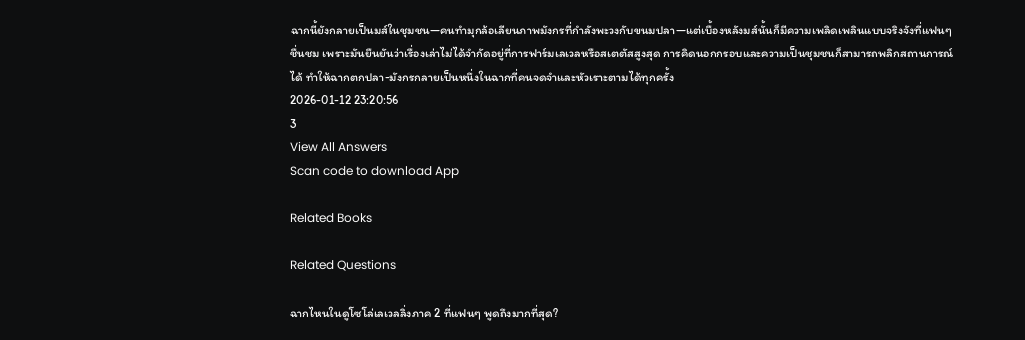ฉากนี้ยังกลายเป็นมส์ในชุมชน—คนทำมุกล้อเลียนภาพมังกรที่กำลังพะวงกับขนมปลา—แต่เบื้องหลังมส์นั้นก็มีความเพลิดเพลินแบบจริงจังที่แฟนๆ ชื่นชม เพราะมันยืนยันว่าเรื่องเล่าไม่ได้จำกัดอยู่ที่การฟาร์มเลเวลหรือสเตตัสสูงสุด การคิดนอกกรอบและความเป็นชุมชนก็สามารถพลิกสถานการณ์ได้ ทำให้ฉากตกปลา-มังกรกลายเป็นหนึ่งในฉากที่คนจดจำและหัวเราะตามได้ทุกครั้ง
2026-01-12 23:20:56
3
View All Answers
Scan code to download App

Related Books

Related Questions

ฉากไหนในดูโซโล่เลเวลลิ่งภาค 2 ที่แฟนๆ พูดถึงมากที่สุด?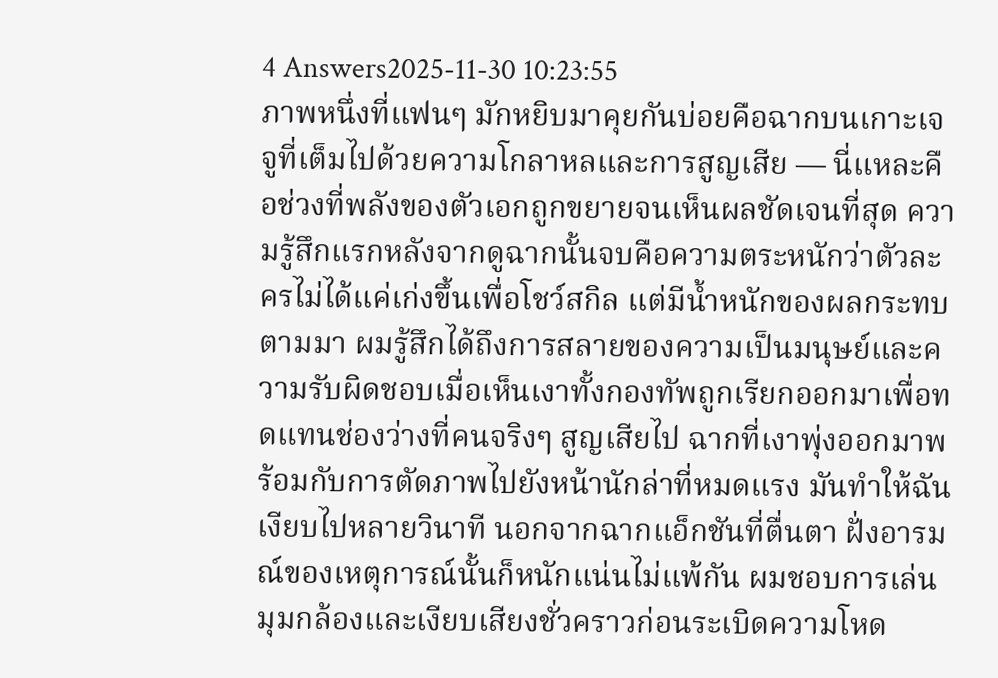4 Answers2025-11-30 10:23:55
ภาพหนึ่งที่แฟนๆ มักหยิบมาคุยกันบ่อยคือฉากบนเกาะเจจูที่เต็มไปด้วยความโกลาหลและการสูญเสีย — นี่แหละคือช่วงที่พลังของตัวเอกถูกขยายจนเห็นผลชัดเจนที่สุด ความรู้สึกแรกหลังจากดูฉากนั้นจบคือความตระหนักว่าตัวละครไม่ได้แค่เก่งขึ้นเพื่อโชว์สกิล แต่มีน้ำหนักของผลกระทบตามมา ผมรู้สึกได้ถึงการสลายของความเป็นมนุษย์และความรับผิดชอบเมื่อเห็นเงาทั้งกองทัพถูกเรียกออกมาเพื่อทดแทนช่องว่างที่คนจริงๆ สูญเสียไป ฉากที่เงาพุ่งออกมาพร้อมกับการตัดภาพไปยังหน้านักล่าที่หมดแรง มันทำให้ฉันเงียบไปหลายวินาที นอกจากฉากแอ็กชันที่ตื่นตา ฝั่งอารมณ์ของเหตุการณ์นั้นก็หนักแน่นไม่แพ้กัน ผมชอบการเล่นมุมกล้องและเงียบเสียงชั่วคราวก่อนระเบิดความโหด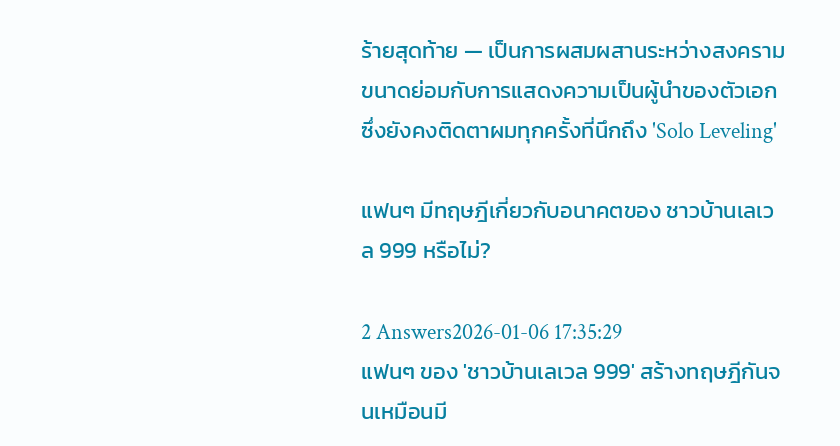ร้ายสุดท้าย — เป็นการผสมผสานระหว่างสงครามขนาดย่อมกับการแสดงความเป็นผู้นำของตัวเอก ซึ่งยังคงติดตาผมทุกครั้งที่นึกถึง 'Solo Leveling'

แฟนๆ มีทฤษฎีเกี่ยวกับอนาคตของ ชาวบ้านเลเวล 999 หรือไม่?

2 Answers2026-01-06 17:35:29
แฟนๆ ของ 'ชาวบ้านเลเวล 999' สร้างทฤษฎีกันจนเหมือนมี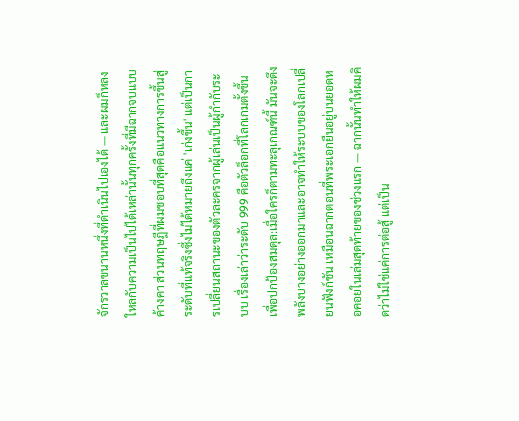จักรวาลขนานหนึ่งที่ดำเนินไปเองได้ — และผมก็หลงใหลกับความเป็นไปได้เหล่านั้นทุกครั้งที่มีฉากจบแบบค้างคา ส่วนทฤษฎีที่ผมชอบที่สุดคือแนวทางการขึ้นสู่ระดับที่แท้จริงซึ่งไม่ได้หมายถึงแค่ 'เก่งขึ้น' แต่เป็นการเปลี่ยนสถานะของตัวละครจากผู้เล่นเป็นผู้กำกับระบบ เรื่องเล่าว่าระดับ 999 คือตัวล็อกที่โลกเกมตั้งขึ้นเพื่อปกป้องสมดุล:เมื่อใครก็ตามทะลุเกณฑ์นี้ มันจะดึงพลังบางอย่างออกมาและอาจทำให้ระบบของโลกเปลี่ยนฟังก์ชัน เหมือนฉากตอนที่พระเอกยืนอยู่บนยอดหอคอยในเล่มสุดท้ายของช่วงแรก — ฉากนั้นทำให้ผมคิดว่าไม่ใช่แค่การต่อสู้ แต่เป็น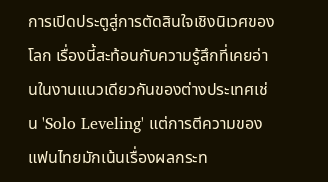การเปิดประตูสู่การตัดสินใจเชิงนิเวศของโลก เรื่องนี้สะท้อนกับความรู้สึกที่เคยอ่านในงานแนวเดียวกันของต่างประเทศเช่น 'Solo Leveling' แต่การตีความของแฟนไทยมักเน้นเรื่องผลกระท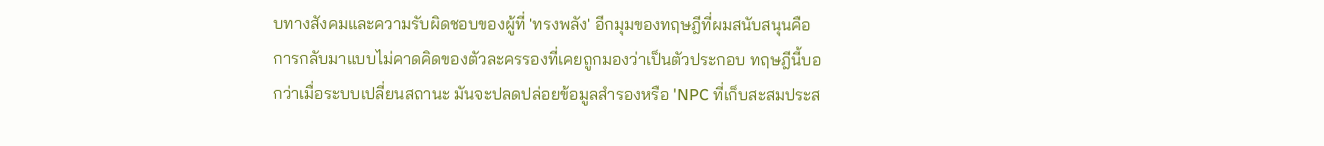บทางสังคมและความรับผิดชอบของผู้ที่ 'ทรงพลัง' อีกมุมของทฤษฎีที่ผมสนับสนุนคือการกลับมาแบบไม่คาดคิดของตัวละครรองที่เคยถูกมองว่าเป็นตัวประกอบ ทฤษฎีนี้บอกว่าเมื่อระบบเปลี่ยนสถานะ มันจะปลดปล่อยข้อมูลสำรองหรือ 'NPC ที่เก็บสะสมประส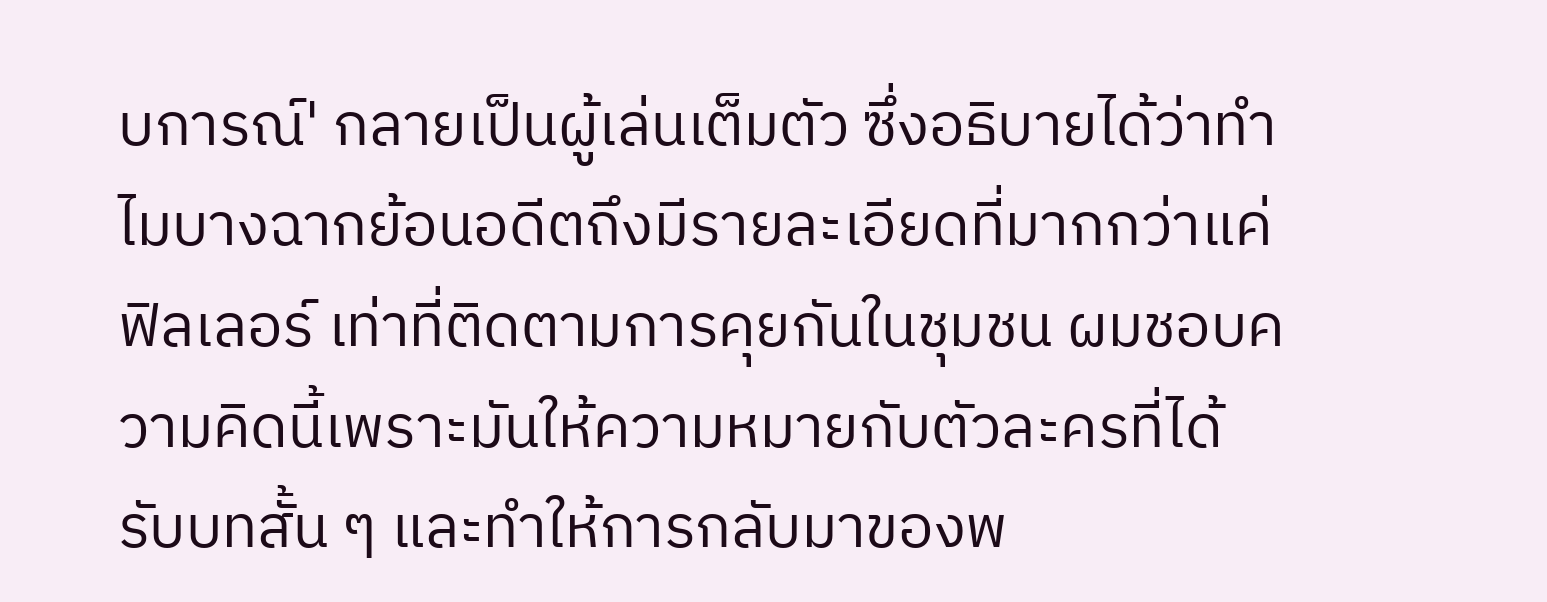บการณ์' กลายเป็นผู้เล่นเต็มตัว ซึ่งอธิบายได้ว่าทำไมบางฉากย้อนอดีตถึงมีรายละเอียดที่มากกว่าแค่ฟิลเลอร์ เท่าที่ติดตามการคุยกันในชุมชน ผมชอบความคิดนี้เพราะมันให้ความหมายกับตัวละครที่ได้รับบทสั้น ๆ และทำให้การกลับมาของพ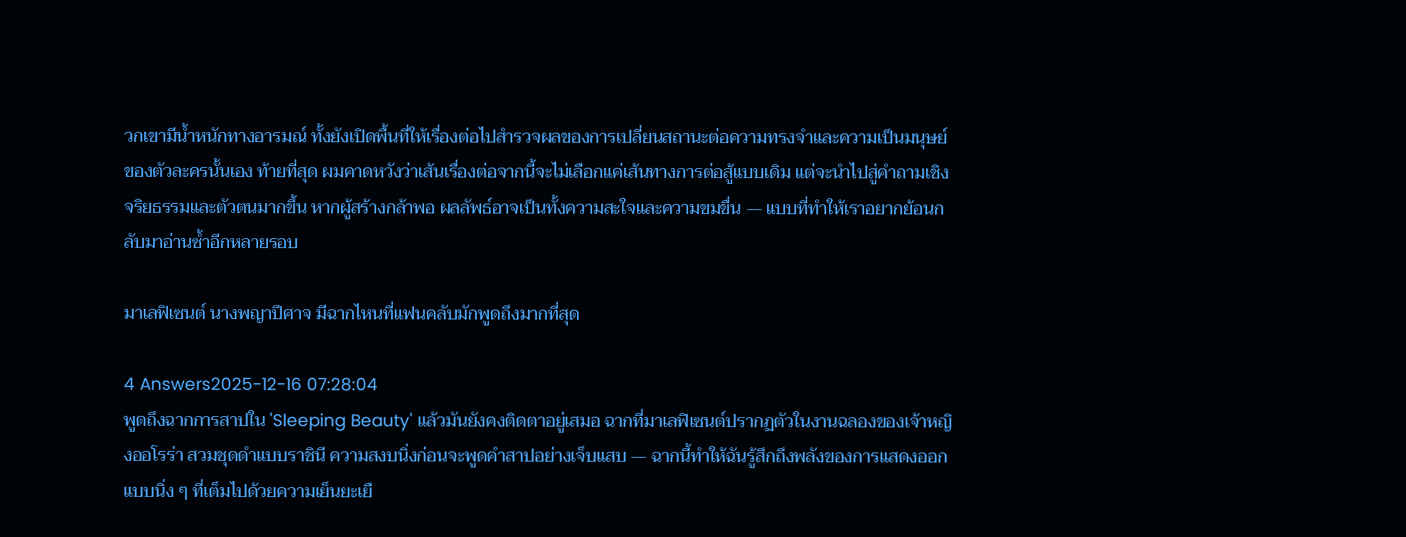วกเขามีน้ำหนักทางอารมณ์ ทั้งยังเปิดพื้นที่ให้เรื่องต่อไปสำรวจผลของการเปลี่ยนสถานะต่อความทรงจำและความเป็นมนุษย์ของตัวละครนั้นเอง ท้ายที่สุด ผมคาดหวังว่าเส้นเรื่องต่อจากนี้จะไม่เลือกแค่เส้นทางการต่อสู้แบบเดิม แต่จะนำไปสู่คำถามเชิงจริยธรรมและตัวตนมากขึ้น หากผู้สร้างกล้าพอ ผลลัพธ์อาจเป็นทั้งความสะใจและความขมขื่น — แบบที่ทำให้เราอยากย้อนกลับมาอ่านซ้ำอีกหลายรอบ

มาเลฟิเซนต์ นางพญาปีศาจ มีฉากไหนที่แฟนคลับมักพูดถึงมากที่สุด

4 Answers2025-12-16 07:28:04
พูดถึงฉากการสาปใน 'Sleeping Beauty' แล้วมันยังคงติดตาอยู่เสมอ ฉากที่มาเลฟิเซนต์ปรากฏตัวในงานฉลองของเจ้าหญิงออโรร่า สวมชุดดำแบบราชินี ความสงบนิ่งก่อนจะพูดคำสาปอย่างเจ็บแสบ — ฉากนี้ทำให้ฉันรู้สึกถึงพลังของการแสดงออกแบบนิ่ง ๆ ที่เต็มไปด้วยความเย็นยะเยื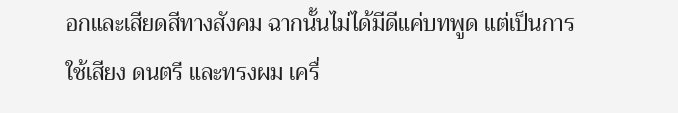อกและเสียดสีทางสังคม ฉากนั้นไม่ได้มีดีแค่บทพูด แต่เป็นการใช้เสียง ดนตรี และทรงผม เครื่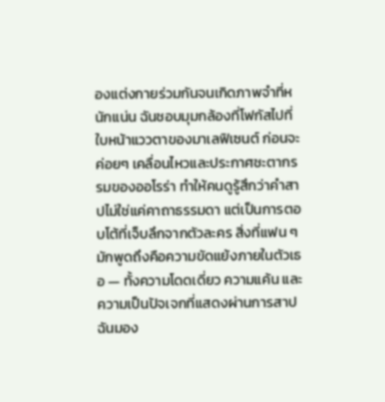องแต่งกายร่วมกันจนเกิดภาพจำที่หนักแน่น ฉันชอบมุมกล้องที่โฟกัสไปที่ใบหน้าแววตาของมาเลฟิเซนต์ ก่อนจะค่อยๆ เคลื่อนไหวและประกาศชะตากรรมของออโรร่า ทำให้คนดูรู้สึกว่าคำสาปไม่ใช่แค่คาถาธรรมดา แต่เป็นการตอบโต้ที่เจ็บลึกจากตัวละคร สิ่งที่แฟน ๆ มักพูดถึงคือความขัดแย้งภายในตัวเธอ — ทั้งความโดดเดี่ยว ความแค้น และความเป็นปัจเจกที่แสดงผ่านการสาป ฉันมอง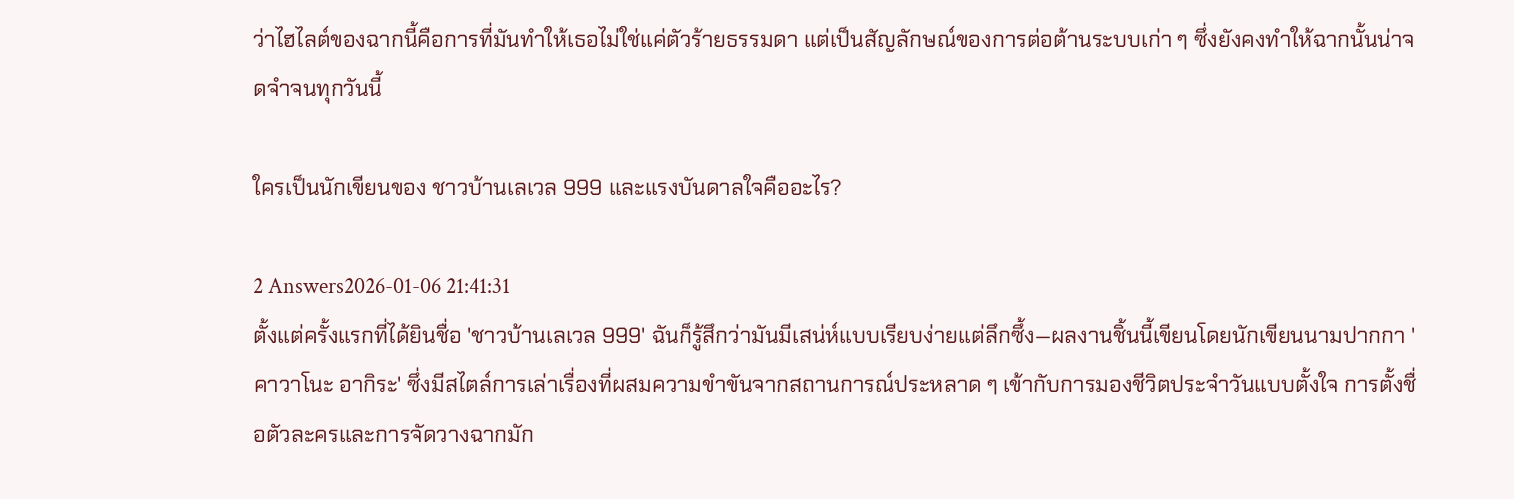ว่าไฮไลต์ของฉากนี้คือการที่มันทำให้เธอไม่ใช่แค่ตัวร้ายธรรมดา แต่เป็นสัญลักษณ์ของการต่อต้านระบบเก่า ๆ ซึ่งยังคงทำให้ฉากนั้นน่าจดจำจนทุกวันนี้

ใครเป็นนักเขียนของ ชาวบ้านเลเวล 999 และแรงบันดาลใจคืออะไร?

2 Answers2026-01-06 21:41:31
ตั้งแต่ครั้งแรกที่ได้ยินชื่อ 'ชาวบ้านเลเวล 999' ฉันก็รู้สึกว่ามันมีเสน่ห์แบบเรียบง่ายแต่ลึกซึ้ง—ผลงานชิ้นนี้เขียนโดยนักเขียนนามปากกา 'คาวาโนะ อากิระ' ซึ่งมีสไตล์การเล่าเรื่องที่ผสมความขำขันจากสถานการณ์ประหลาด ๆ เข้ากับการมองชีวิตประจำวันแบบตั้งใจ การตั้งชื่อตัวละครและการจัดวางฉากมัก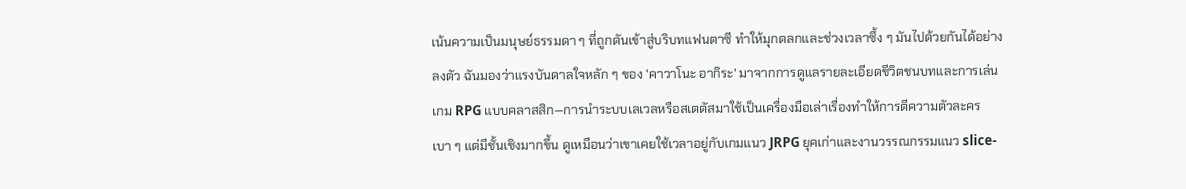เน้นความเป็นมนุษย์ธรรมดา ๆ ที่ถูกดันเข้าสู่บริบทแฟนตาซี ทำให้มุกตลกและช่วงเวลาซึ้ง ๆ มันไปด้วยกันได้อย่างลงตัว ฉันมองว่าแรงบันดาลใจหลัก ๆ ของ 'คาวาโนะ อากิระ' มาจากการดูแลรายละเอียดชีวิตชนบทและการเล่นเกม RPG แบบคลาสสิก—การนำระบบเลเวลหรือสเตตัสมาใช้เป็นเครื่องมือเล่าเรื่องทำให้การตีความตัวละครเบา ๆ แต่มีชั้นเชิงมากขึ้น ดูเหมือนว่าเขาเคยใช้เวลาอยู่กับเกมแนว JRPG ยุคเก่าและงานวรรณกรรมแนว slice-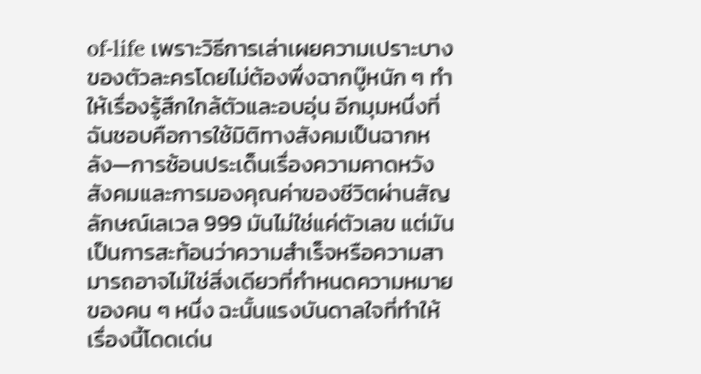of-life เพราะวิธีการเล่าเผยความเปราะบางของตัวละครโดยไม่ต้องพึ่งฉากบู๊หนัก ๆ ทำให้เรื่องรู้สึกใกล้ตัวและอบอุ่น อีกมุมหนึ่งที่ฉันชอบคือการใช้มิติทางสังคมเป็นฉากหลัง—การซ้อนประเด็นเรื่องความคาดหวังสังคมและการมองคุณค่าของชีวิตผ่านสัญลักษณ์เลเวล 999 มันไม่ใช่แค่ตัวเลข แต่มันเป็นการสะท้อนว่าความสำเร็จหรือความสามารถอาจไม่ใช่สิ่งเดียวที่กำหนดความหมายของคน ๆ หนึ่ง ฉะนั้นแรงบันดาลใจที่ทำให้เรื่องนี้โดดเด่น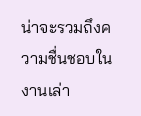น่าจะรวมถึงความชื่นชอบในงานเล่า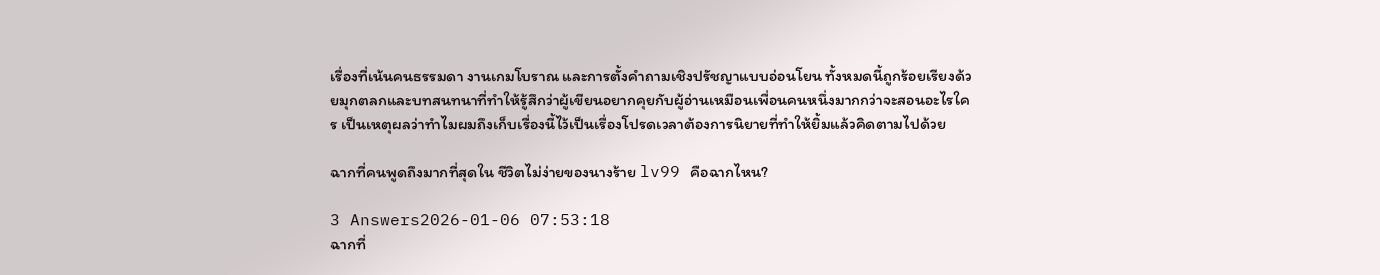เรื่องที่เน้นคนธรรมดา งานเกมโบราณ และการตั้งคำถามเชิงปรัชญาแบบอ่อนโยน ทั้งหมดนี้ถูกร้อยเรียงด้วยมุกตลกและบทสนทนาที่ทำให้รู้สึกว่าผู้เขียนอยากคุยกับผู้อ่านเหมือนเพื่อนคนหนึ่งมากกว่าจะสอนอะไรใคร เป็นเหตุผลว่าทำไมผมถึงเก็บเรื่องนี้ไว้เป็นเรื่องโปรดเวลาต้องการนิยายที่ทำให้ยิ้มแล้วคิดตามไปด้วย

ฉากที่คนพูดถึงมากที่สุดใน ชีวิตไม่ง่ายของนางร้าย lv99 คือฉากไหน?

3 Answers2026-01-06 07:53:18
ฉากที่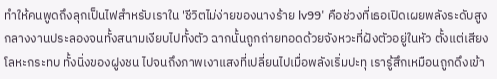ทำให้คนพูดถึงลุกเป็นไฟสำหรับเราใน 'ชีวิตไม่ง่ายของนางร้าย lv99' คือช่วงที่เธอเปิดเผยพลังระดับสูงกลางงานประลองจนทั้งสนามเงียบไปทั้งตัว ฉากนั้นถูกถ่ายทอดด้วยจังหวะที่ฝังตัวอยู่ในหัว ตั้งแต่เสียงโลหะกระทบ ทั้งนิ่งของฝูงชน ไปจนถึงภาพเงาแสงที่เปลี่ยนไปเมื่อพลังเริ่มปะทุ เรารู้สึกเหมือนถูกดึงเข้า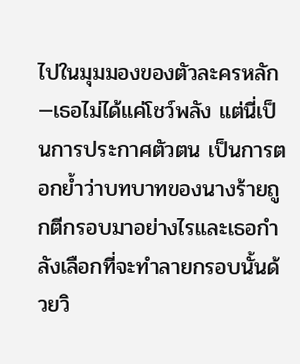ไปในมุมมองของตัวละครหลัก—เธอไม่ได้แค่โชว์พลัง แต่นี่เป็นการประกาศตัวตน เป็นการตอกย้ำว่าบทบาทของนางร้ายถูกตีกรอบมาอย่างไรและเธอกำลังเลือกที่จะทำลายกรอบนั้นด้วยวิ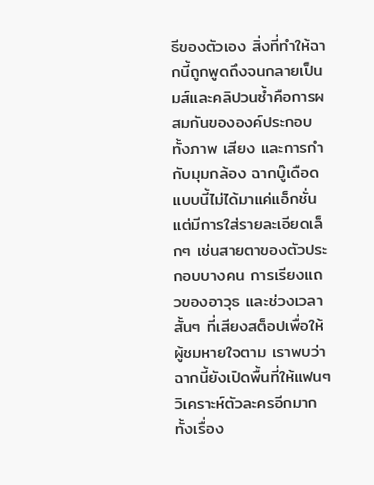ธีของตัวเอง สิ่งที่ทำให้ฉากนี้ถูกพูดถึงจนกลายเป็นมส์และคลิปวนซ้ำคือการผสมกันขององค์ประกอบทั้งภาพ เสียง และการกำกับมุมกล้อง ฉากบู๊เดือดแบบนี้ไม่ได้มาแค่แอ็กชั่น แต่มีการใส่รายละเอียดเล็กๆ เช่นสายตาของตัวประกอบบางคน การเรียงแถวของอาวุธ และช่วงเวลาสั้นๆ ที่เสียงสต็อปเพื่อให้ผู้ชมหายใจตาม เราพบว่าฉากนี้ยังเปิดพื้นที่ให้แฟนๆ วิเคราะห์ตัวละครอีกมาก ทั้งเรื่อง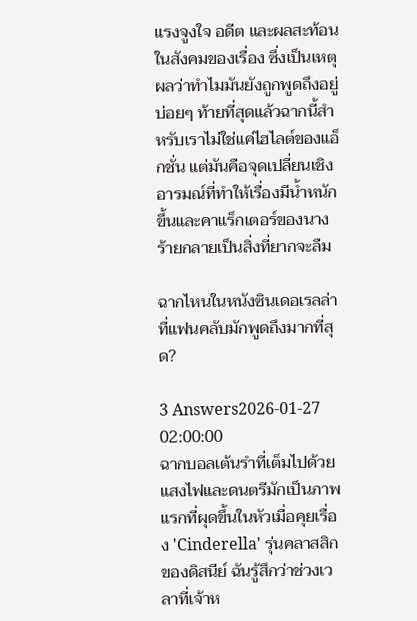แรงจูงใจ อดีต และผลสะท้อนในสังคมของเรื่อง ซึ่งเป็นเหตุผลว่าทำไมมันยังถูกพูดถึงอยู่บ่อยๆ ท้ายที่สุดแล้วฉากนี้สำหรับเราไม่ใช่แค่ไฮไลต์ของแอ็กชั่น แต่มันคือจุดเปลี่ยนเชิงอารมณ์ที่ทำให้เรื่องมีน้ำหนักขึ้นและคาแร็กเตอร์ของนางร้ายกลายเป็นสิ่งที่ยากจะลืม

ฉากไหนในหนังซินเดอเรลล่าที่แฟนคลับมักพูดถึงมากที่สุด?

3 Answers2026-01-27 02:00:00
ฉากบอลเต้นรำที่เต็มไปด้วยแสงไฟและดนตรีมักเป็นภาพแรกที่ผุดขึ้นในหัวเมื่อคุยเรื่อง 'Cinderella' รุ่นคลาสสิกของดิสนีย์ ฉันรู้สึกว่าช่วงเวลาที่เจ้าห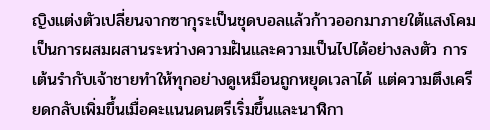ญิงแต่งตัวเปลี่ยนจากซากุระเป็นชุดบอลแล้วก้าวออกมาภายใต้แสงโคมเป็นการผสมผสานระหว่างความฝันและความเป็นไปได้อย่างลงตัว การเต้นรำกับเจ้าชายทำให้ทุกอย่างดูเหมือนถูกหยุดเวลาได้ แต่ความตึงเครียดกลับเพิ่มขึ้นเมื่อคะแนนดนตรีเริ่มขึ้นและนาฬิกา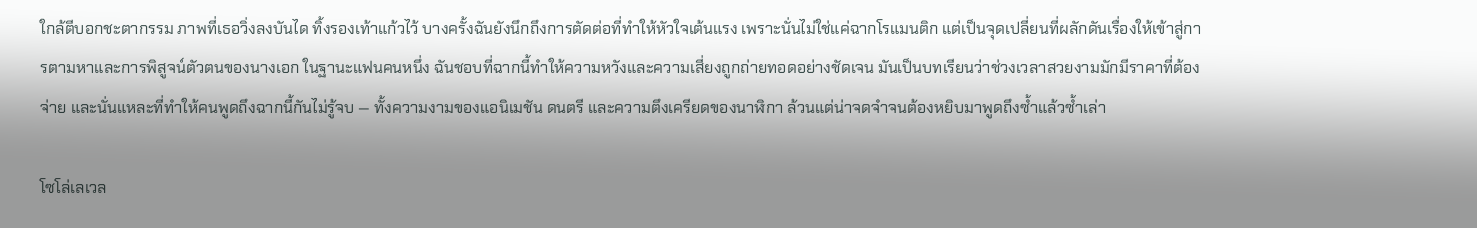ใกล้ตีบอกชะตากรรม ภาพที่เธอวิ่งลงบันได ทิ้งรองเท้าแก้วไว้ บางครั้งฉันยังนึกถึงการตัดต่อที่ทำให้หัวใจเต้นแรง เพราะนั่นไม่ใช่แค่ฉากโรแมนติก แต่เป็นจุดเปลี่ยนที่ผลักดันเรื่องให้เข้าสู่การตามหาและการพิสูจน์ตัวตนของนางเอก ในฐานะแฟนคนหนึ่ง ฉันชอบที่ฉากนี้ทำให้ความหวังและความเสี่ยงถูกถ่ายทอดอย่างชัดเจน มันเป็นบทเรียนว่าช่วงเวลาสวยงามมักมีราคาที่ต้องจ่าย และนั่นแหละที่ทำให้คนพูดถึงฉากนี้กันไม่รู้จบ — ทั้งความงามของแอนิเมชัน ดนตรี และความตึงเครียดของนาฬิกา ล้วนแต่น่าจดจำจนต้องหยิบมาพูดถึงซ้ำแล้วซ้ำเล่า

โซโล่เลเวล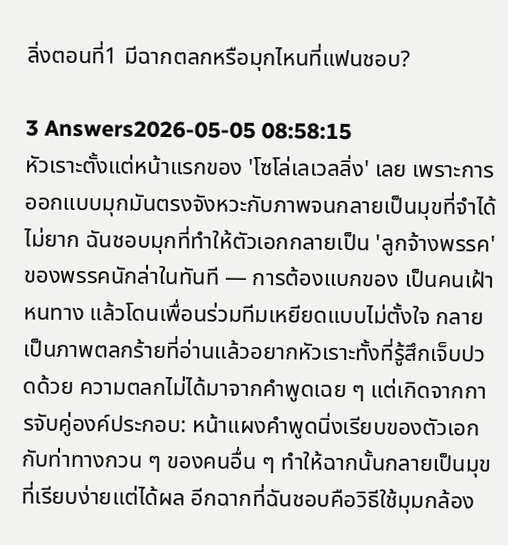ลิ่งตอนที่1 มีฉากตลกหรือมุกไหนที่แฟนชอบ?

3 Answers2026-05-05 08:58:15
หัวเราะตั้งแต่หน้าแรกของ 'โซโล่เลเวลลิ่ง' เลย เพราะการออกแบบมุกมันตรงจังหวะกับภาพจนกลายเป็นมุขที่จำได้ไม่ยาก ฉันชอบมุกที่ทำให้ตัวเอกกลายเป็น 'ลูกจ้างพรรค' ของพรรคนักล่าในทันที — การต้องแบกของ เป็นคนเฝ้าหนทาง แล้วโดนเพื่อนร่วมทีมเหยียดแบบไม่ตั้งใจ กลายเป็นภาพตลกร้ายที่อ่านแล้วอยากหัวเราะทั้งที่รู้สึกเจ็บปวดด้วย ความตลกไม่ได้มาจากคำพูดเฉย ๆ แต่เกิดจากการจับคู่องค์ประกอบ: หน้าแผงคำพูดนิ่งเรียบของตัวเอกกับท่าทางกวน ๆ ของคนอื่น ๆ ทำให้ฉากนั้นกลายเป็นมุขที่เรียบง่ายแต่ได้ผล อีกฉากที่ฉันชอบคือวิธีใช้มุมกล้อง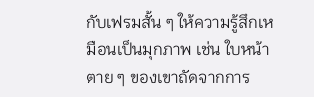กับเฟรมสั้น ๆ ให้ความรู้สึกเหมือนเป็นมุกภาพ เช่น ใบหน้าตาย ๆ ของเขาถัดจากการ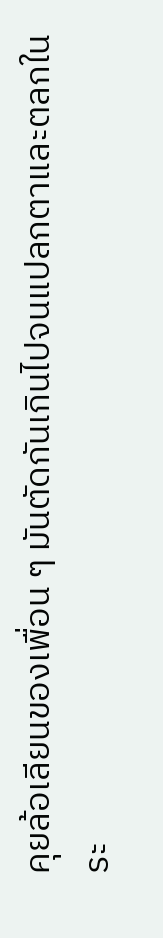คุยล้อเลียนของเพื่อน ๆ มันตัดกันเกินไปจนแปลกตาและตลกในระ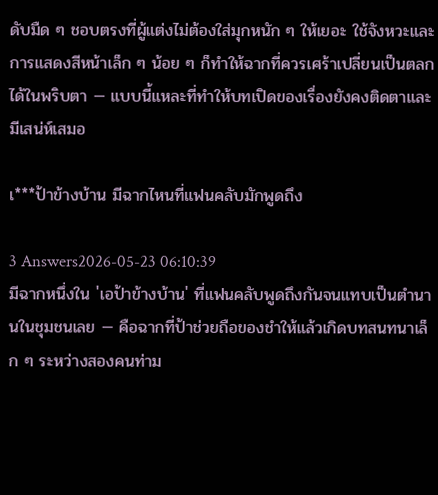ดับมืด ๆ ชอบตรงที่ผู้แต่งไม่ต้องใส่มุกหนัก ๆ ให้เยอะ ใช้จังหวะและการแสดงสีหน้าเล็ก ๆ น้อย ๆ ก็ทำให้ฉากที่ควรเศร้าเปลี่ยนเป็นตลกได้ในพริบตา — แบบนี้แหละที่ทำให้บทเปิดของเรื่องยังคงติดตาและมีเสน่ห์เสมอ

เ***ป้าข้างบ้าน มีฉากไหนที่แฟนคลับมักพูดถึง

3 Answers2026-05-23 06:10:39
มีฉากหนึ่งใน 'เอป้าข้างบ้าน' ที่แฟนคลับพูดถึงกันจนแทบเป็นตำนานในชุมชนเลย — คือฉากที่ป้าช่วยถือของชำให้แล้วเกิดบทสนทนาเล็ก ๆ ระหว่างสองคนท่าม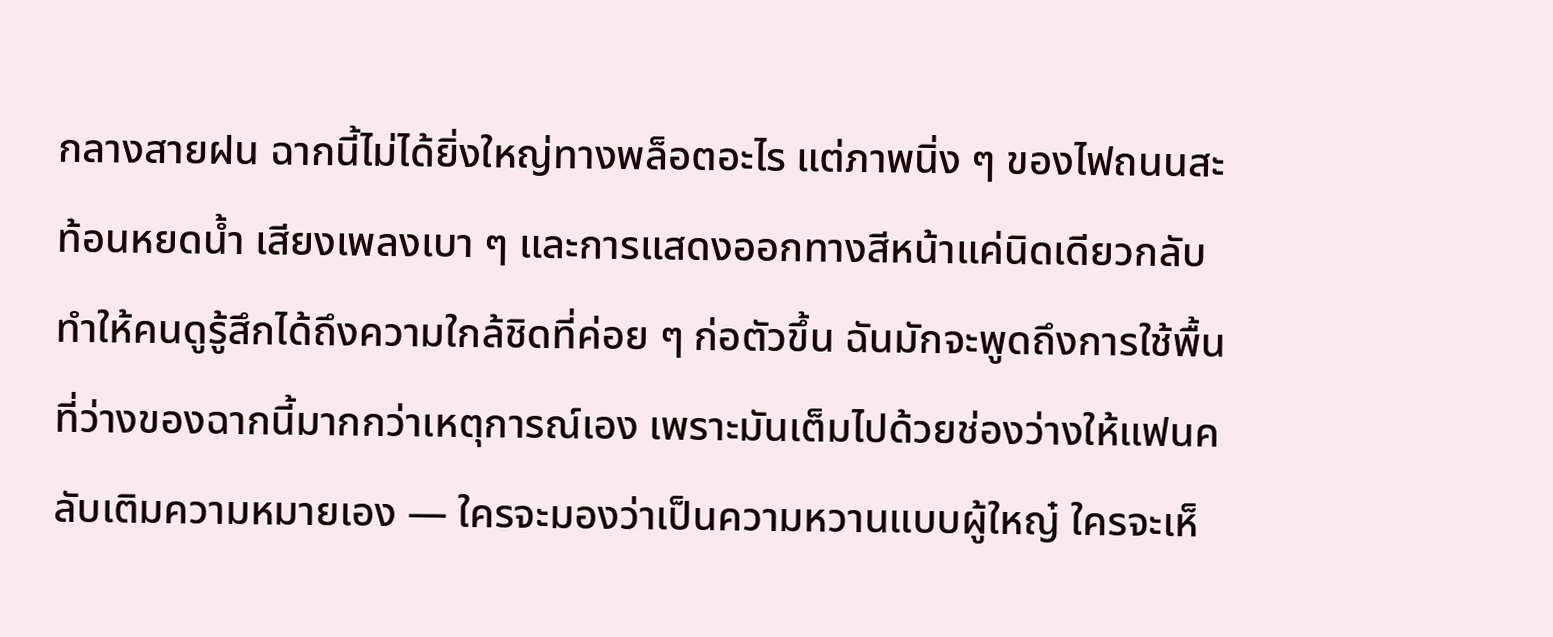กลางสายฝน ฉากนี้ไม่ได้ยิ่งใหญ่ทางพล็อตอะไร แต่ภาพนิ่ง ๆ ของไฟถนนสะท้อนหยดน้ำ เสียงเพลงเบา ๆ และการแสดงออกทางสีหน้าแค่นิดเดียวกลับทำให้คนดูรู้สึกได้ถึงความใกล้ชิดที่ค่อย ๆ ก่อตัวขึ้น ฉันมักจะพูดถึงการใช้พื้นที่ว่างของฉากนี้มากกว่าเหตุการณ์เอง เพราะมันเต็มไปด้วยช่องว่างให้แฟนคลับเติมความหมายเอง — ใครจะมองว่าเป็นความหวานแบบผู้ใหญ๋ ใครจะเห็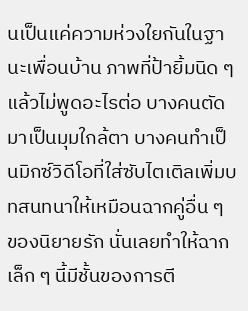นเป็นแค่ความห่วงใยกันในฐานะเพื่อนบ้าน ภาพที่ป้ายิ้มนิด ๆ แล้วไม่พูดอะไรต่อ บางคนตัดมาเป็นมุมใกล้ตา บางคนทำเป็นมิกซ์วิดีโอที่ใส่ซับไตเติลเพิ่มบทสนทนาให้เหมือนฉากคู่อื่น ๆ ของนิยายรัก นั่นเลยทำให้ฉากเล็ก ๆ นี้มีชั้นของการตี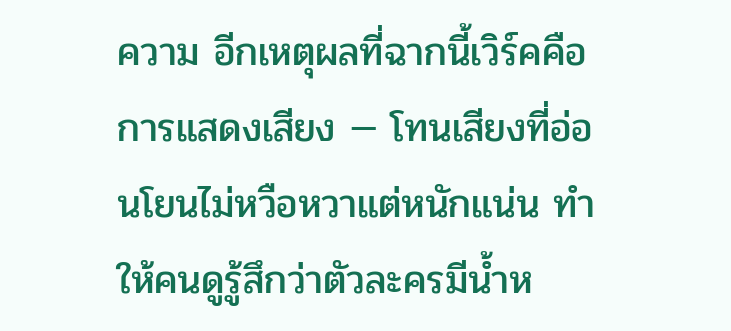ความ อีกเหตุผลที่ฉากนี้เวิร์คคือการแสดงเสียง — โทนเสียงที่อ่อนโยนไม่หวือหวาแต่หนักแน่น ทำให้คนดูรู้สึกว่าตัวละครมีน้ำห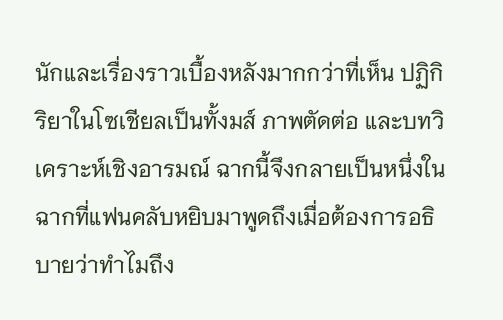นักและเรื่องราวเบื้องหลังมากกว่าที่เห็น ปฏิกิริยาในโซเชียลเป็นทั้งมส์ ภาพตัดต่อ และบทวิเคราะห์เชิงอารมณ์ ฉากนี้จึงกลายเป็นหนึ่งในฉากที่แฟนคลับหยิบมาพูดถึงเมื่อต้องการอธิบายว่าทำไมถึง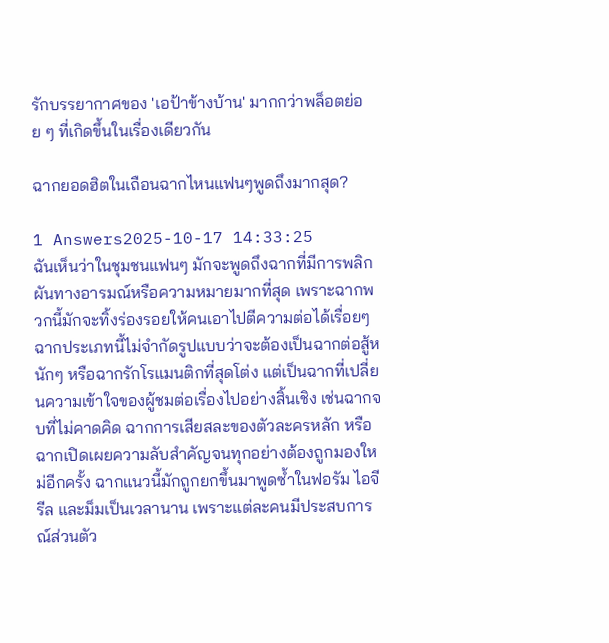รักบรรยากาศของ 'เอป้าข้างบ้าน' มากกว่าพล็อตย่อย ๆ ที่เกิดขึ้นในเรื่องเดียวกัน

ฉากยอดฮิตในเถือนฉากไหนแฟนๆพูดถึงมากสุด?

1 Answers2025-10-17 14:33:25
ฉันเห็นว่าในชุมชนแฟนๆ มักจะพูดถึงฉากที่มีการพลิกผันทางอารมณ์หรือความหมายมากที่สุด เพราะฉากพวกนี้มักจะทิ้งร่องรอยให้คนเอาไปตีความต่อได้เรื่อยๆ ฉากประเภทนี้ไม่จำกัดรูปแบบว่าจะต้องเป็นฉากต่อสู้หนักๆ หรือฉากรักโรแมนติกที่สุดโต่ง แต่เป็นฉากที่เปลี่ยนความเข้าใจของผู้ชมต่อเรื่องไปอย่างสิ้นเชิง เช่นฉากจบที่ไม่คาดคิด ฉากการเสียสละของตัวละครหลัก หรือฉากเปิดเผยความลับสำคัญจนทุกอย่างต้องถูกมองใหม่อีกครั้ง ฉากแนวนี้มักถูกยกขึ้นมาพูดซ้ำในฟอรัม ไอจี รีล และม็มเป็นเวลานาน เพราะแต่ละคนมีประสบการณ์ส่วนตัว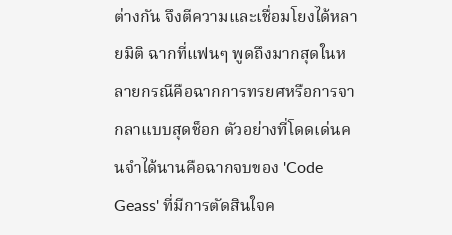ต่างกัน จึงตีความและเชื่อมโยงได้หลายมิติ ฉากที่แฟนๆ พูดถึงมากสุดในหลายกรณีคือฉากการทรยศหรือการจากลาแบบสุดช็อก ตัวอย่างที่โดดเด่นคนจำได้นานคือฉากจบของ 'Code Geass' ที่มีการตัดสินใจค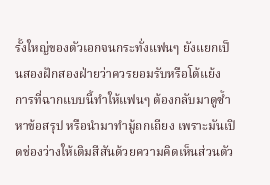รั้งใหญ่ของตัวเอกจนกระทั่งแฟนๆ ยังแยกเป็นสองฝักสองฝ่ายว่าควรยอมรับหรือโต้แย้ง การที่ฉากแบบนี้ทำให้แฟนๆ ต้องกลับมาดูซ้ำ หาข้อสรุป หรือนำมาทำมู้ถกเถียง เพราะมันเปิดช่องว่างให้เติมสีสันด้วยความคิดเห็นส่วนตัว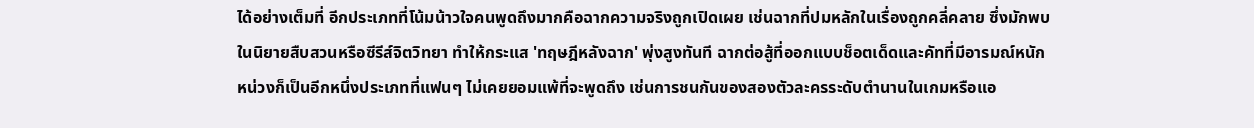ได้อย่างเต็มที่ อีกประเภทที่โน้มน้าวใจคนพูดถึงมากคือฉากความจริงถูกเปิดเผย เช่นฉากที่ปมหลักในเรื่องถูกคลี่คลาย ซึ่งมักพบในนิยายสืบสวนหรือซีรีส์จิตวิทยา ทำให้กระแส 'ทฤษฎีหลังฉาก' พุ่งสูงทันที ฉากต่อสู้ที่ออกแบบช็อตเด็ดและคัทที่มีอารมณ์หนักหน่วงก็เป็นอีกหนึ่งประเภทที่แฟนๆ ไม่เคยยอมแพ้ที่จะพูดถึง เช่นการชนกันของสองตัวละครระดับตำนานในเกมหรือแอ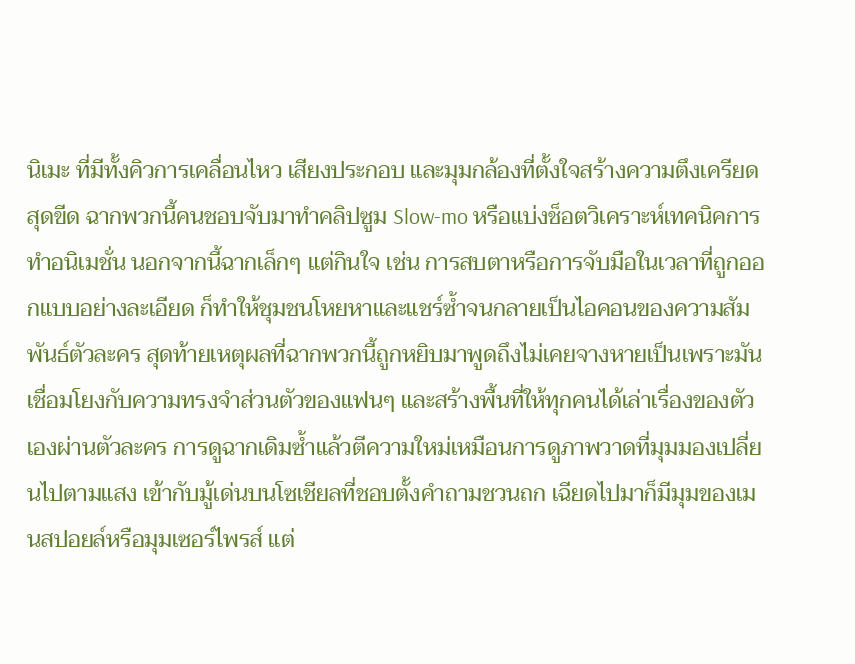นิเมะ ที่มีทั้งคิวการเคลื่อนไหว เสียงประกอบ และมุมกล้องที่ตั้งใจสร้างความตึงเครียดสุดขีด ฉากพวกนี้คนชอบจับมาทำคลิปซูม Slow-mo หรือแบ่งช็อตวิเคราะห์เทคนิคการทำอนิเมชั่น นอกจากนี้ฉากเล็กๆ แต่กินใจ เช่น การสบตาหรือการจับมือในเวลาที่ถูกออกแบบอย่างละเอียด ก็ทำให้ชุมชนโหยหาและแชร์ซ้ำจนกลายเป็นไอคอนของความสัมพันธ์ตัวละคร สุดท้ายเหตุผลที่ฉากพวกนี้ถูกหยิบมาพูดถึงไม่เคยจางหายเป็นเพราะมันเชื่อมโยงกับความทรงจำส่วนตัวของแฟนๆ และสร้างพื้นที่ให้ทุกคนได้เล่าเรื่องของตัวเองผ่านตัวละคร การดูฉากเดิมซ้ำแล้วตีความใหม่เหมือนการดูภาพวาดที่มุมมองเปลี่ยนไปตามแสง เข้ากับมู้เด่นบนโซเชียลที่ชอบตั้งคำถามชวนถก เฉียดไปมาก็มีมุมของเมนสปอยล์หรือมุมเซอร์ไพรส์ แต่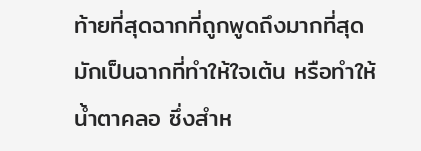ท้ายที่สุดฉากที่ถูกพูดถึงมากที่สุดมักเป็นฉากที่ทำให้ใจเต้น หรือทำให้น้ำตาคลอ ซึ่งสำห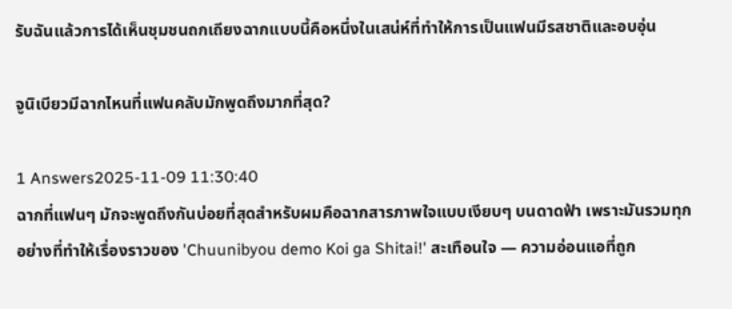รับฉันแล้วการได้เห็นชุมชนถกเถียงฉากแบบนี้คือหนึ่งในเสน่ห์ที่ทำให้การเป็นแฟนมีรสชาติและอบอุ่น

จูนิเบียวมีฉากไหนที่แฟนคลับมักพูดถึงมากที่สุด?

1 Answers2025-11-09 11:30:40
ฉากที่แฟนๆ มักจะพูดถึงกันบ่อยที่สุดสำหรับผมคือฉากสารภาพใจแบบเงียบๆ บนดาดฟ้า เพราะมันรวมทุกอย่างที่ทำให้เรื่องราวของ 'Chuunibyou demo Koi ga Shitai!' สะเทือนใจ — ความอ่อนแอที่ถูก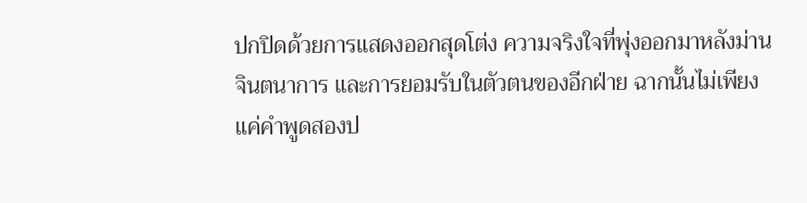ปกปิดด้วยการแสดงออกสุดโต่ง ความจริงใจที่พุ่งออกมาหลังม่านจินตนาการ และการยอมรับในตัวตนของอีกฝ่าย ฉากนั้นไม่เพียงแค่คำพูดสองป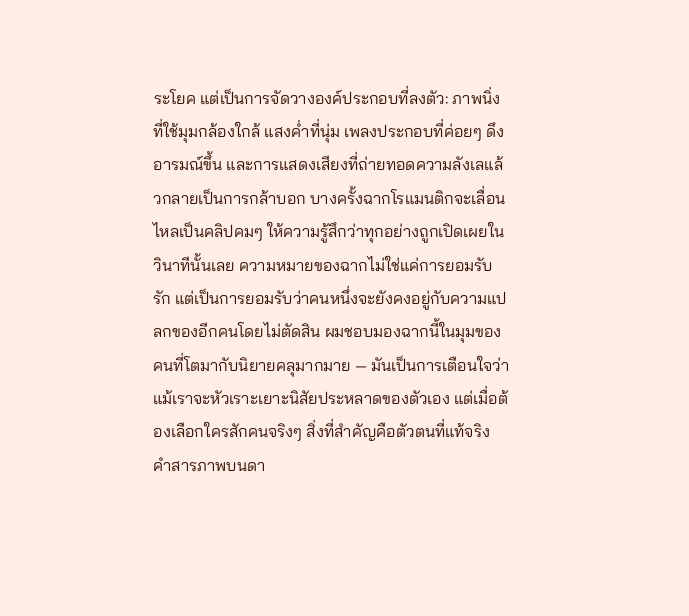ระโยค แต่เป็นการจัดวางองค์ประกอบที่ลงตัว: ภาพนิ่งที่ใช้มุมกล้องใกล้ แสงค่ำที่นุ่ม เพลงประกอบที่ค่อยๆ ดึงอารมณ์ขึ้น และการแสดงเสียงที่ถ่ายทอดความลังเลแล้วกลายเป็นการกล้าบอก บางครั้งฉากโรแมนติกจะเลื่อนไหลเป็นคลิปคมๆ ให้ความรู้สึกว่าทุกอย่างถูกเปิดเผยในวินาทีนั้นเลย ความหมายของฉากไม่ใช่แค่การยอมรับรัก แต่เป็นการยอมรับว่าคนหนึ่งจะยังคงอยู่กับความแปลกของอีกคนโดยไม่ตัดสิน ผมชอบมองฉากนี้ในมุมของคนที่โตมากับนิยายคลุมากมาย — มันเป็นการเตือนใจว่าแม้เราจะหัวเราะเยาะนิสัยประหลาดของตัวเอง แต่เมื่อต้องเลือกใครสักคนจริงๆ สิ่งที่สำคัญคือตัวตนที่แท้จริง คำสารภาพบนดา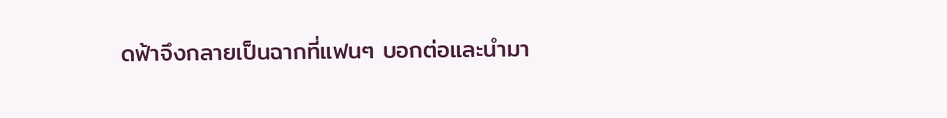ดฟ้าจึงกลายเป็นฉากที่แฟนๆ บอกต่อและนำมา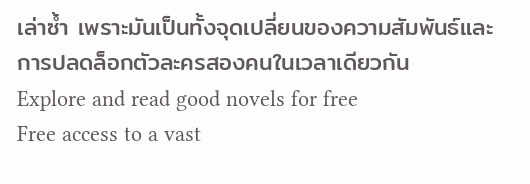เล่าซ้ำ เพราะมันเป็นทั้งจุดเปลี่ยนของความสัมพันธ์และการปลดล็อกตัวละครสองคนในเวลาเดียวกัน
Explore and read good novels for free
Free access to a vast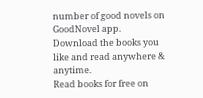number of good novels on GoodNovel app. Download the books you like and read anywhere & anytime.
Read books for free on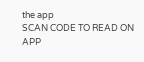the app
SCAN CODE TO READ ON APP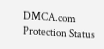DMCA.com Protection Status